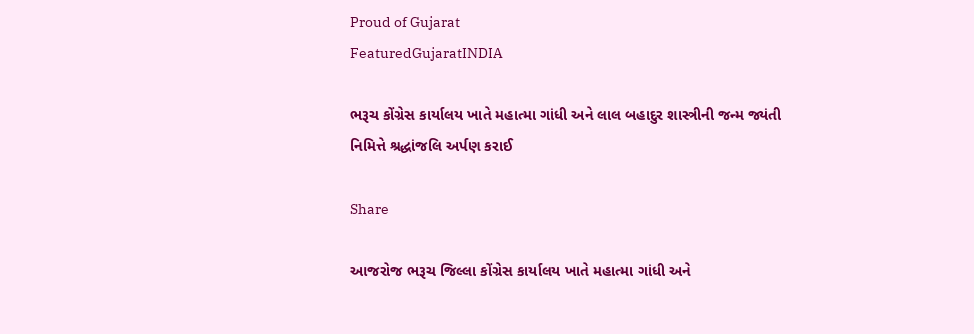Proud of Gujarat
FeaturedGujaratINDIA

ભરૂચ કોંગ્રેસ કાર્યાલય ખાતે મહાત્મા ગાંધી અને લાલ બહાદુર શાસ્ત્રીની જન્મ જ્યંતી નિમિત્તે શ્રદ્ધાંજલિ અર્પણ કરાઈ

Share

આજરોજ ભરૂચ જિલ્લા કોંગ્રેસ કાર્યાલય ખાતે મહાત્મા ગાંધી અને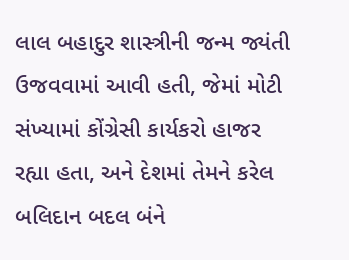લાલ બહાદુર શાસ્ત્રીની જન્મ જ્યંતી ઉજવવામાં આવી હતી, જેમાં મોટી સંખ્યામાં કોંગ્રેસી કાર્યકરો હાજર રહ્યા હતા, અને દેશમાં તેમને કરેલ બલિદાન બદલ બંને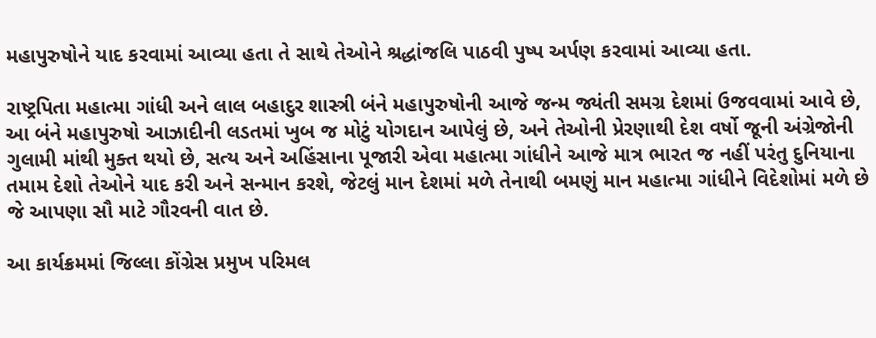મહાપુરુષોને યાદ કરવામાં આવ્યા હતા તે સાથે તેઓને શ્રદ્ધાંજલિ પાઠવી પુષ્પ અર્પણ કરવામાં આવ્યા હતા.

રાષ્ટ્રપિતા મહાત્મા ગાંધી અને લાલ બહાદુર શાસ્ત્રી બંને મહાપુરુષોની આજે જન્મ જ્યંતી સમગ્ર દેશમાં ઉજવવામાં આવે છે, આ બંને મહાપુરુષો આઝાદીની લડતમાં ખુબ જ મોટું યોગદાન આપેલું છે, અને તેઓની પ્રેરણાથી દેશ વર્ષો જૂની અંગ્રેજોની ગુલામી માંથી મુક્ત થયો છે, સત્ય અને અહિંસાના પૂજારી એવા મહાત્મા ગાંધીને આજે માત્ર ભારત જ નહીં પરંતુ દુનિયાના તમામ દેશો તેઓને યાદ કરી અને સન્માન કરશે, જેટલું માન દેશમાં મળે તેનાથી બમણું માન મહાત્મા ગાંધીને વિદેશોમાં મળે છે જે આપણા સૌ માટે ગૌરવની વાત છે.

આ કાર્યક્રમમાં જિલ્લા કોંગ્રેસ પ્રમુખ પરિમલ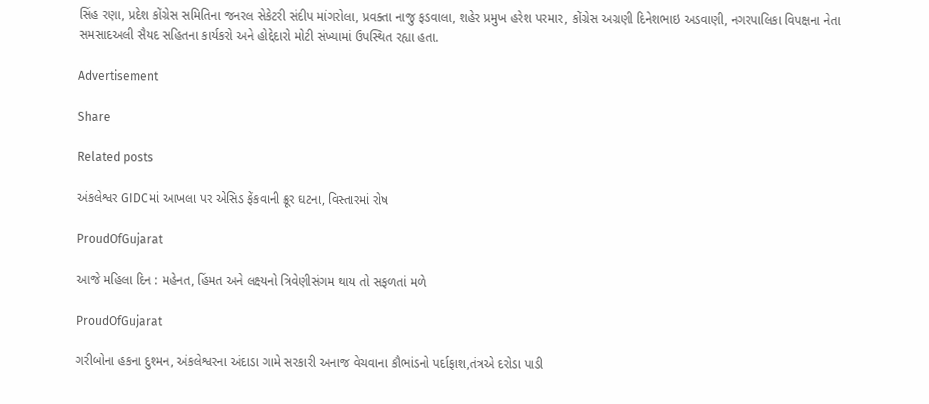સિંહ રણા, પ્રદેશ કોંગ્રેસ સમિતિના જનરલ સેકેટરી સંદીપ માંગરોલા, પ્રવક્તા નાજુ ફડવાલા, શહેર પ્રમુખ હરેશ પરમાર, કોંગ્રેસ અગ્રણી દિનેશભાઇ અડવાણી, નગરપાલિકા વિપક્ષના નેતા સમસાદઅલી સૈયદ સહિતના કાર્યકરો અને હોદ્દેદારો મોટી સંખ્યામાં ઉપસ્થિત રહ્યા હતા.

Advertisement

Share

Related posts

અંકલેશ્વર GIDCમાં આખલા પર એસિડ ફેંકવાની ક્રૂર ઘટના, વિસ્તારમાં રોષ

ProudOfGujarat

આજે મહિલા દિન : મહેનત, હિંમત અને લક્ષ્યનો ત્રિવેણીસંગમ થાય તો સફળતાં મળે

ProudOfGujarat

ગરીબોના હકના દુશ્મન, અંકલેશ્વરના અંદાડા ગામે સરકારી અનાજ વેચવાના કૌભાંડનો પર્દાફાશ,તંત્રએ દરોડા પાડી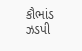કૌભાંડ ઝડપી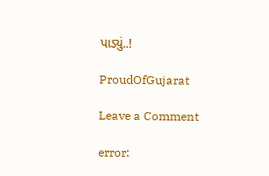પાડ્યું..!

ProudOfGujarat

Leave a Comment

error: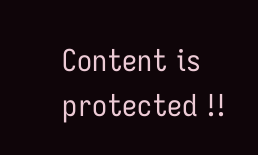Content is protected !!